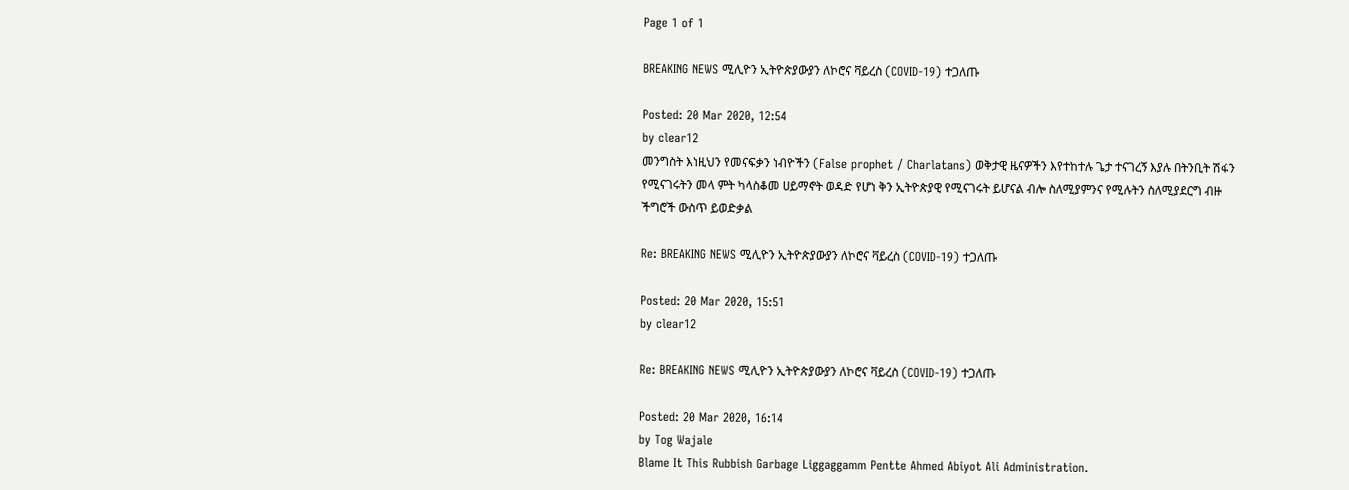Page 1 of 1

BREAKING NEWS ሚሊዮን ኢትዮጵያውያን ለኮሮና ቫይረስ (COVID-19) ተጋለጡ

Posted: 20 Mar 2020, 12:54
by clear12
መንግስት እነዚህን የመናፍቃን ነብዮችን (False prophet / Charlatans) ወቅታዊ ዜናዎችን እየተከተሉ ጌታ ተናገረኝ እያሉ በትንቢት ሽፋን የሚናገሩትን መላ ምት ካላስቆመ ሀይማኖት ወዳድ የሆነ ቅን ኢትዮጵያዊ የሚናገሩት ይሆናል ብሎ ስለሚያምንና የሚሉትን ስለሚያደርግ ብዙ ችግሮች ውስጥ ይወድቃል

Re: BREAKING NEWS ሚሊዮን ኢትዮጵያውያን ለኮሮና ቫይረስ (COVID-19) ተጋለጡ

Posted: 20 Mar 2020, 15:51
by clear12

Re: BREAKING NEWS ሚሊዮን ኢትዮጵያውያን ለኮሮና ቫይረስ (COVID-19) ተጋለጡ

Posted: 20 Mar 2020, 16:14
by Tog Wajale
Blame It This Rubbish Garbage Liggaggamm Pentte Ahmed Abiyot Ali Administration.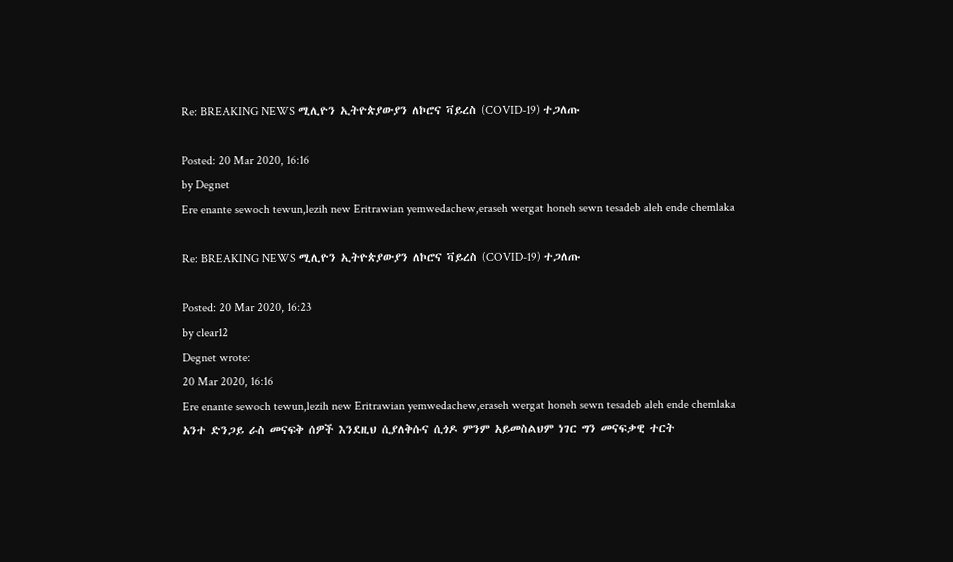Re: BREAKING NEWS ሚሊዮን ኢትዮጵያውያን ለኮሮና ቫይረስ (COVID-19) ተጋለጡ

Posted: 20 Mar 2020, 16:16
by Degnet
Ere enante sewoch tewun,lezih new Eritrawian yemwedachew,eraseh wergat honeh sewn tesadeb aleh ende chemlaka

Re: BREAKING NEWS ሚሊዮን ኢትዮጵያውያን ለኮሮና ቫይረስ (COVID-19) ተጋለጡ

Posted: 20 Mar 2020, 16:23
by clear12
Degnet wrote:
20 Mar 2020, 16:16
Ere enante sewoch tewun,lezih new Eritrawian yemwedachew,eraseh wergat honeh sewn tesadeb aleh ende chemlaka
አንተ ድንጋይ ራስ መናፍቅ ሰዎች እንደዚህ ሲያለቅሱና ሲጎዶ ምንም አይመስልህም ነገር ግን መናፍቃዊ ተርት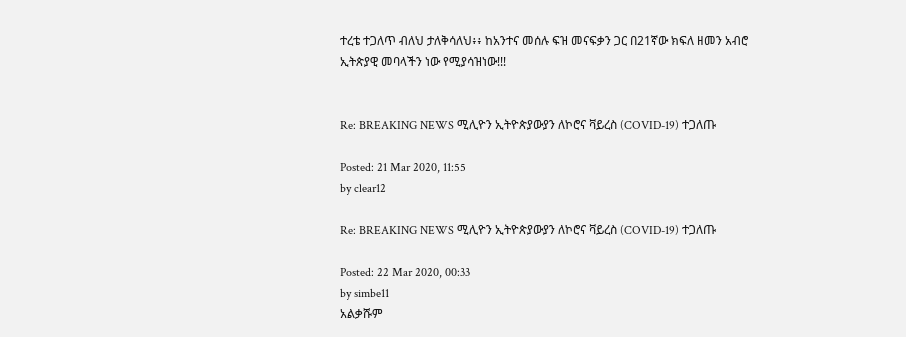ተረቴ ተጋለጥ ብለህ ታለቅሳለህ፥፥ ከአንተና መሰሉ ፍዝ መናፍቃን ጋር በ21ኛው ክፍለ ዘመን አብሮ ኢትጵያዊ መባላችን ነው የሚያሳዝነው!!!


Re: BREAKING NEWS ሚሊዮን ኢትዮጵያውያን ለኮሮና ቫይረስ (COVID-19) ተጋለጡ

Posted: 21 Mar 2020, 11:55
by clear12

Re: BREAKING NEWS ሚሊዮን ኢትዮጵያውያን ለኮሮና ቫይረስ (COVID-19) ተጋለጡ

Posted: 22 Mar 2020, 00:33
by simbe11
አልቃሹም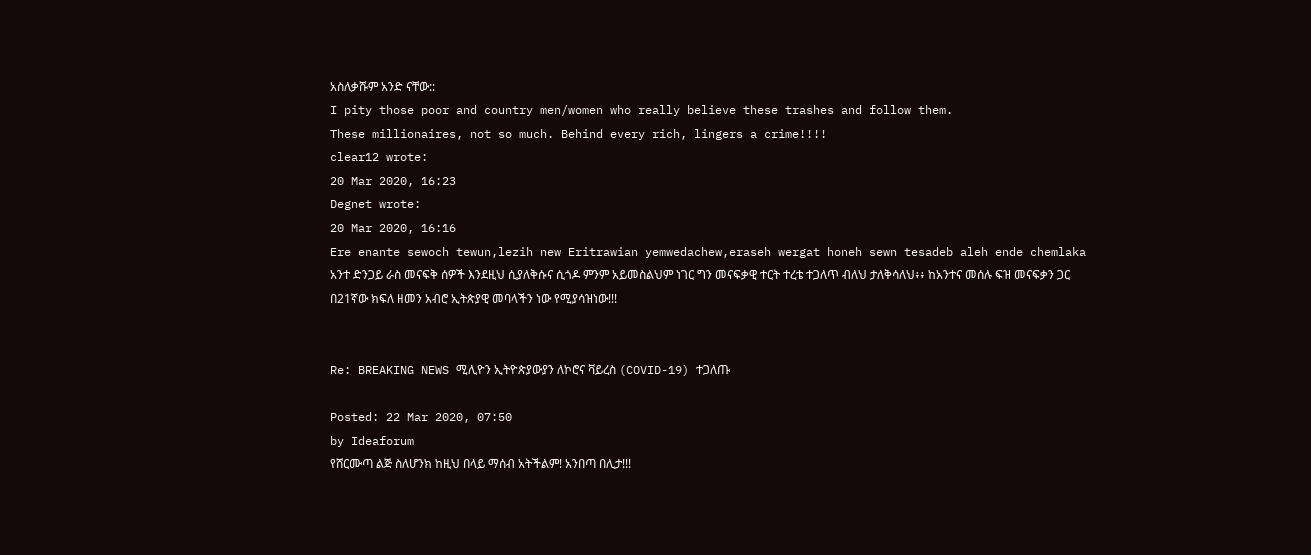አስለቃሹም አንድ ናቸው::
I pity those poor and country men/women who really believe these trashes and follow them.
These millionaires, not so much. Behind every rich, lingers a crime!!!!
clear12 wrote:
20 Mar 2020, 16:23
Degnet wrote:
20 Mar 2020, 16:16
Ere enante sewoch tewun,lezih new Eritrawian yemwedachew,eraseh wergat honeh sewn tesadeb aleh ende chemlaka
አንተ ድንጋይ ራስ መናፍቅ ሰዎች እንደዚህ ሲያለቅሱና ሲጎዶ ምንም አይመስልህም ነገር ግን መናፍቃዊ ተርት ተረቴ ተጋለጥ ብለህ ታለቅሳለህ፥፥ ከአንተና መሰሉ ፍዝ መናፍቃን ጋር በ21ኛው ክፍለ ዘመን አብሮ ኢትጵያዊ መባላችን ነው የሚያሳዝነው!!!


Re: BREAKING NEWS ሚሊዮን ኢትዮጵያውያን ለኮሮና ቫይረስ (COVID-19) ተጋለጡ

Posted: 22 Mar 2020, 07:50
by Ideaforum
የሸርሙጣ ልጅ ስለሆንክ ከዚህ በላይ ማሰብ አትችልም! አንበጣ በሊታ!!!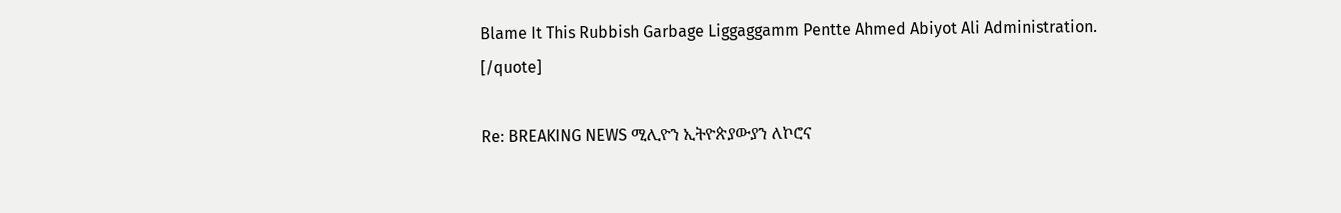Blame It This Rubbish Garbage Liggaggamm Pentte Ahmed Abiyot Ali Administration.
[/quote]

Re: BREAKING NEWS ሚሊዮን ኢትዮጵያውያን ለኮሮና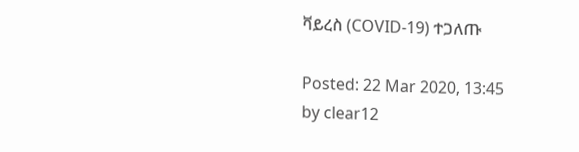ቫይረስ (COVID-19) ተጋለጡ

Posted: 22 Mar 2020, 13:45
by clear12